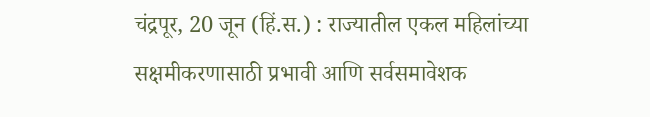चंद्रपूर, 20 जून (हिं.स.) : राज्यातील एकल महिलांच्या सक्षमीकरणासाठी प्रभावी आणि सर्वसमावेशक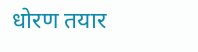धोरण तयार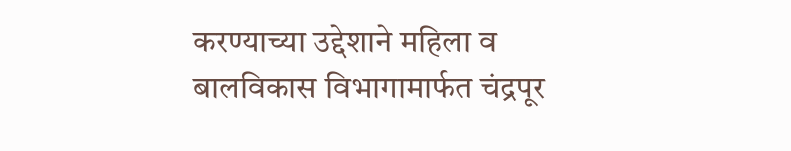करण्याच्या उद्देशाने महिला व बालविकास विभागामार्फत चंद्रपूर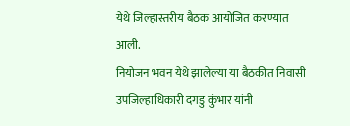येथे जिल्हास्तरीय बैठक आयोजित करण्यात आली.
नियोजन भवन येथे झालेल्या या बैठकीत निवासी उपजिल्हाधिकारी दगडु कुंभार यांनी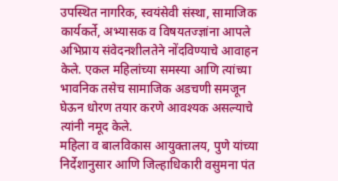उपस्थित नागरिक, स्वयंसेवी संस्था, सामाजिक कार्यकर्ते, अभ्यासक व विषयतज्ज्ञांना आपले अभिप्राय संवेदनशीलतेने नोंदविण्याचे आवाहन केले. एकल महिलांच्या समस्या आणि त्यांच्या भावनिक तसेच सामाजिक अडचणी समजून घेऊन धोरण तयार करणे आवश्यक असल्याचे त्यांनी नमूद केले.
महिला व बालविकास आयुक्तालय, पुणे यांच्या निर्देशानुसार आणि जिल्हाधिकारी वसुमना पंत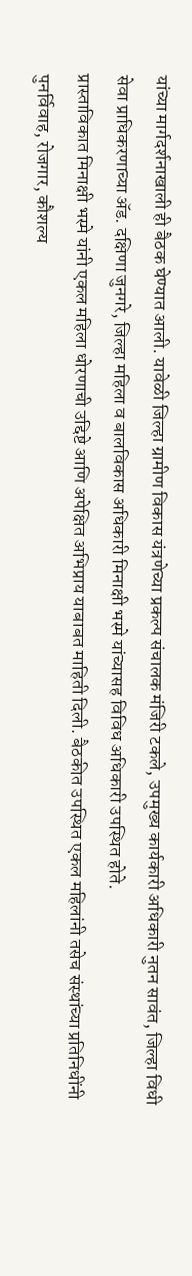यांच्या मार्गदर्शनाखाली ही बैठक घेण्यात आली. यावेळी जिल्हा ग्रामीण विकास यंत्रणेच्या प्रकल्प संचालक मंजिरी टकले, उपमुख्य कार्यकारी अधिकारी नुतन सावंत, जिल्हा विधी सेवा प्राधिकरणाच्या ॲड. दक्षिणा जुनगरे, जिल्हा महिला व बालविकास अधिकारी मिनाक्षी भस्मे यांच्यासह विविध अधिकारी उपस्थित होते.
प्रास्ताविकात मिनाक्षी भस्मे यांनी एकल महिला धोरणाची उद्दिष्टे आणि अपेक्षित अभिप्राय याबाबत माहिती दिली. बैठकीत उपस्थित एकल महिलांनी तसेच संस्थांच्या प्रतिनिधींनी पुनर्विवाह, रोजगार, कौशल्य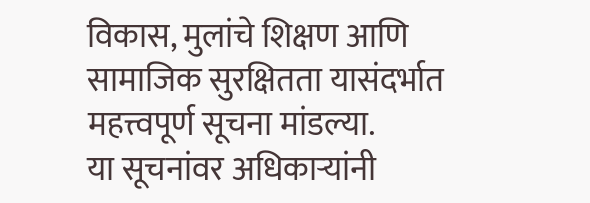विकास, मुलांचे शिक्षण आणि सामाजिक सुरक्षितता यासंदर्भात महत्त्वपूर्ण सूचना मांडल्या.
या सूचनांवर अधिकाऱ्यांनी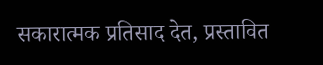सकारात्मक प्रतिसाद देत, प्रस्तावित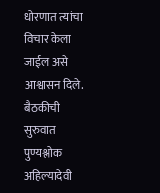धोरणात त्यांचा विचार केला जाईल असे आश्वासन दिले.
बैठकीची सुरुवात पुण्यश्लोक अहिल्यादेवी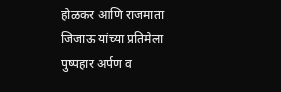होळकर आणि राजमाता जिजाऊ यांच्या प्रतिमेला पुष्पहार अर्पण व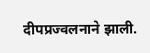दीपप्रज्वलनाने झाली.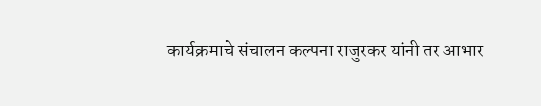कार्यक्रमाचे संचालन कल्पना राजुरकर यांनी तर आभार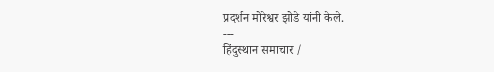प्रदर्शन मोरेश्वर झोडे यांनी केले.
---
हिंदुस्थान समाचार /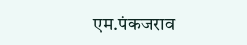एम.पंकजराव